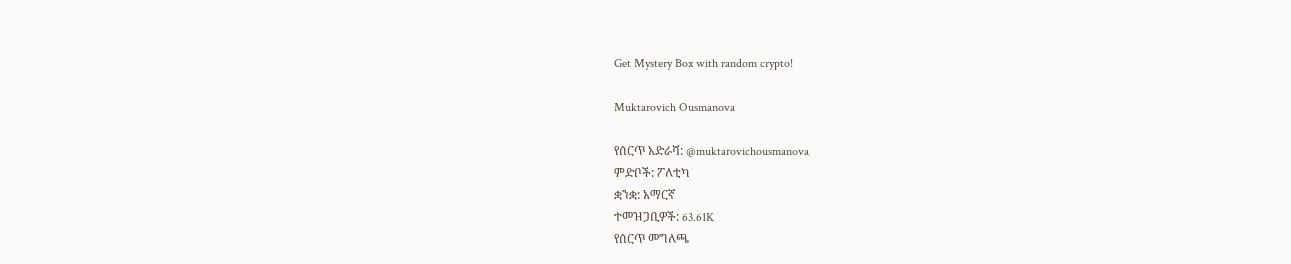Get Mystery Box with random crypto!

Muktarovich Ousmanova

የሰርጥ አድራሻ: @muktarovichousmanova
ምድቦች: ፖለቲካ
ቋንቋ: አማርኛ
ተመዝጋቢዎች: 63.61K
የሰርጥ መግለጫ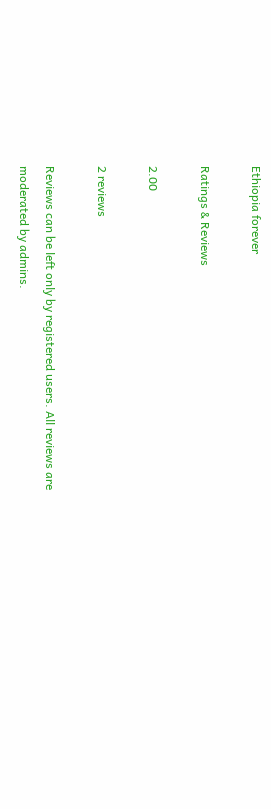Ethiopia forever

Ratings & Reviews

2.00

2 reviews

Reviews can be left only by registered users. All reviews are moderated by admins.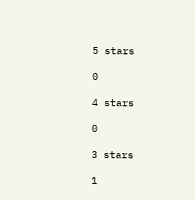5 stars

0

4 stars

0

3 stars

1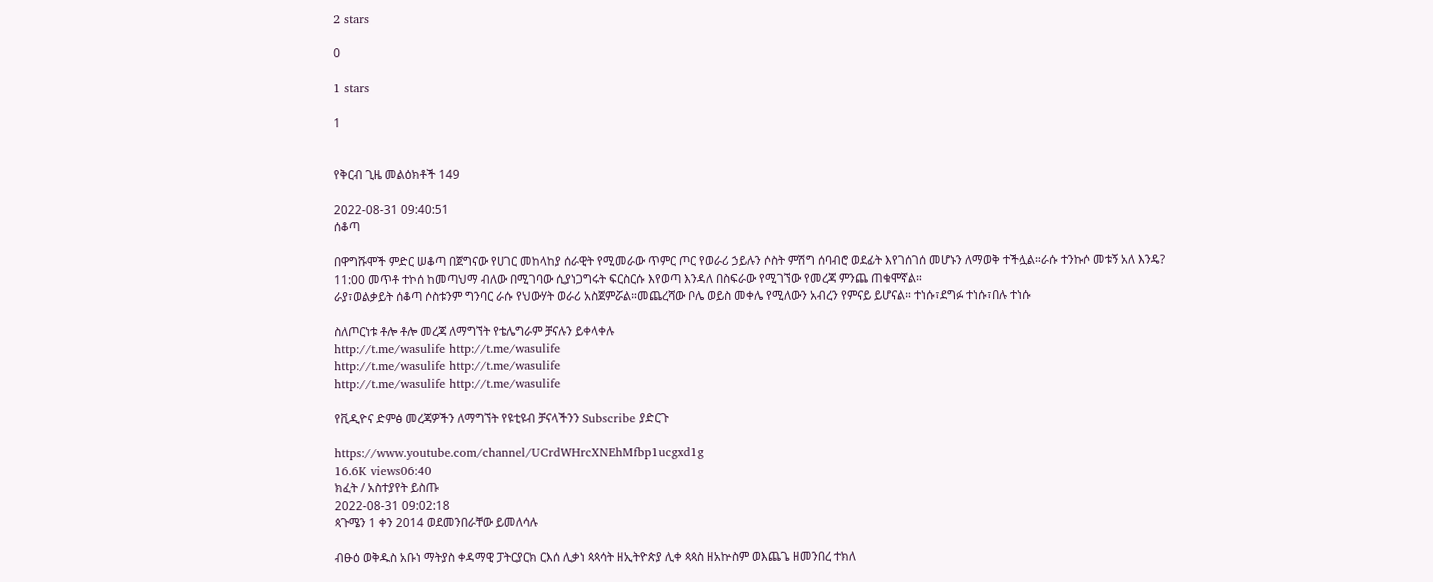2 stars

0

1 stars

1


የቅርብ ጊዜ መልዕክቶች 149

2022-08-31 09:40:51
ሰቆጣ

በዋግሹሞች ምድር ሠቆጣ በጀግናው የሀገር መከላከያ ሰራዊት የሚመራው ጥምር ጦር የወራሪ ኃይሉን ሶስት ምሽግ ሰባብሮ ወደፊት እየገሰገሰ መሆኑን ለማወቅ ተችሏል።ራሱ ተንኩሶ መቱኝ አለ እንዴ? 11:00 መጥቶ ተኮሰ ከመጣህማ ብለው በሚገባው ሲያነጋግሩት ፍርስርሱ እየወጣ እንዳለ በስፍራው የሚገኘው የመረጃ ምንጨ ጠቁሞኛል።
ራያ፣ወልቃይት ሰቆጣ ሶስቱንም ግንባር ራሱ የህውሃት ወራሪ አስጀምሯል።መጨረሻው ቦሌ ወይስ መቀሌ የሚለውን አብረን የምናይ ይሆናል። ተነሱ፣ደግፉ ተነሱ፣በሉ ተነሱ

ስለጦርነቱ ቶሎ ቶሎ መረጃ ለማግኘት የቴሌግራም ቻናሉን ይቀላቀሉ
http://t.me/wasulife http://t.me/wasulife
http://t.me/wasulife http://t.me/wasulife
http://t.me/wasulife http://t.me/wasulife

የቪዲዮና ድምፅ መረጃዎችን ለማግኘት የዩቲዩብ ቻናላችንን Subscribe ያድርጉ

https://www.youtube.com/channel/UCrdWHrcXNEhMfbp1ucgxd1g
16.6K views06:40
ክፈት / አስተያየት ይስጡ
2022-08-31 09:02:18
ጳጉሜን 1 ቀን 2014 ወደመንበራቸው ይመለሳሉ

ብፁዕ ወቅዱስ አቡነ ማትያስ ቀዳማዊ ፓትርያርክ ርእሰ ሊቃነ ጳጳሳት ዘኢትዮጵያ ሊቀ ጳጳስ ዘአኵስም ወእጨጌ ዘመንበረ ተክለ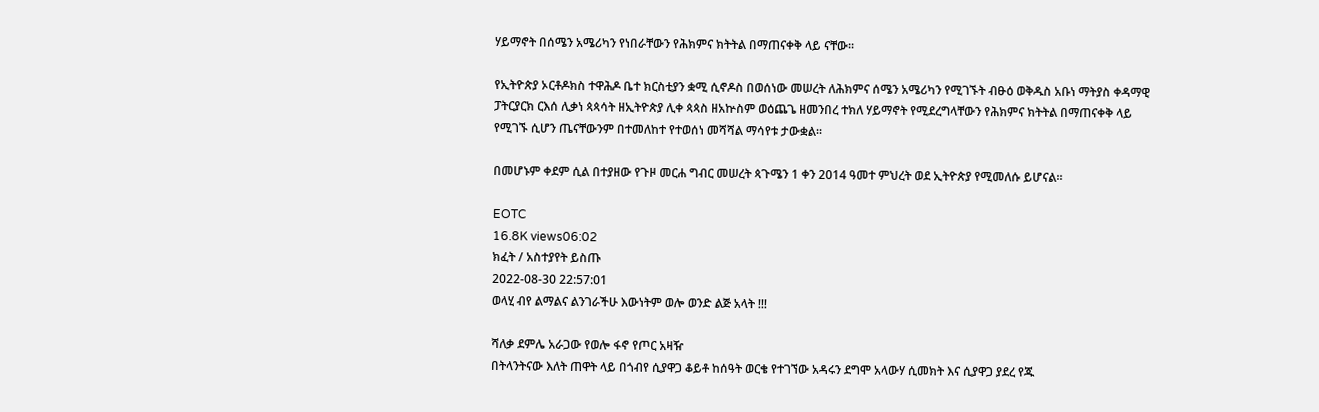ሃይማኖት በሰሜን አሜሪካን የነበራቸውን የሕክምና ክትትል በማጠናቀቅ ላይ ናቸው።

የኢትዮጵያ ኦርቶዶክስ ተዋሕዶ ቤተ ክርስቲያን ቋሚ ሲኖዶስ በወሰነው መሠረት ለሕክምና ሰሜን አሜሪካን የሚገኙት ብፁዕ ወቅዱስ አቡነ ማትያስ ቀዳማዊ ፓትርያርክ ርእሰ ሊቃነ ጳጳሳት ዘኢትዮጵያ ሊቀ ጳጳስ ዘአኵስም ወዕጨጌ ዘመንበረ ተክለ ሃይማኖት የሚደረግላቸውን የሕክምና ክትትል በማጠናቀቅ ላይ የሚገኙ ሲሆን ጤናቸውንም በተመለከተ የተወሰነ መሻሻል ማሳየቱ ታውቋል።

በመሆኑም ቀደም ሲል በተያዘው የጉዞ መርሐ ግብር መሠረት ጳጉሜን 1 ቀን 2014 ዓመተ ምህረት ወደ ኢትዮጵያ የሚመለሱ ይሆናል።

EOTC
16.8K views06:02
ክፈት / አስተያየት ይስጡ
2022-08-30 22:57:01
ወላሂ ብየ ልማልና ልንገራችሁ እውነትም ወሎ ወንድ ልጅ አላት !!!

ሻለቃ ደምሌ አራጋው የወሎ ፋኖ የጦር አዛዥ
በትላንትናው እለት ጠዋት ላይ በጎብየ ሲያዋጋ ቆይቶ ከሰዓት ወርቄ የተገኘው አዳሩን ደግሞ አላውሃ ሲመክት እና ሲያዋጋ ያደረ የጁ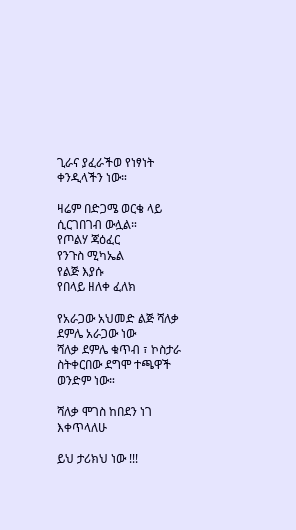ጊራና ያፈራችወ የነፃነት ቀንዲላችን ነው።

ዛሬም በድጋሜ ወርቄ ላይ ሲርገበገብ ውሏል።
የጦልሃ ጃዕፈር
የንጉስ ሚካኤል
የልጅ እያሱ
የበላይ ዘለቀ ፈለክ

የአራጋው አህመድ ልጅ ሻለቃ ደምሌ አራጋው ነው
ሻለቃ ደምሌ ቁጥብ ፣ ኮስታራ ስትቀርበው ደግሞ ተጫዋች ወንድም ነው።

ሻለቃ ሞገስ ከበደን ነገ እቀጥላለሁ

ይህ ታሪክህ ነው !!!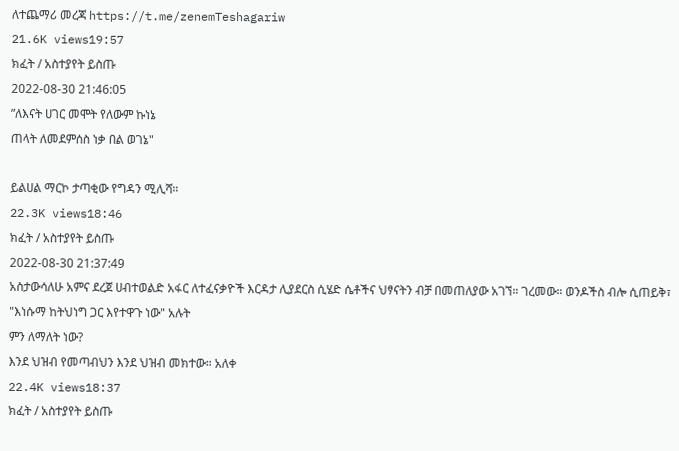ለተጨማሪ መረጃ https://t.me/zenemTeshagariw
21.6K views19:57
ክፈት / አስተያየት ይስጡ
2022-08-30 21:46:05
ʺለእናት ሀገር መሞት የለውም ኩነኔ
ጠላት ለመደምሰስ ነቃ በል ወገኔ"

ይልሀል ማርኮ ታጣቂው የግዳን ሚሊሻ።
22.3K views18:46
ክፈት / አስተያየት ይስጡ
2022-08-30 21:37:49
አስታውሳለሁ አምና ደረጀ ሀብተወልድ አፋር ለተፈናቃዮች እርዳታ ሊያደርስ ሲሄድ ሴቶችና ህፃናትን ብቻ በመጠለያው አገኘ። ገረመው። ወንዶችስ ብሎ ሲጠይቅ፣
"እነሱማ ከትህነግ ጋር እየተዋጉ ነው" አሉት
ምን ለማለት ነው?
እንደ ህዝብ የመጣብህን እንደ ህዝብ መክተው። አለቀ
22.4K views18:37
ክፈት / አስተያየት ይስጡ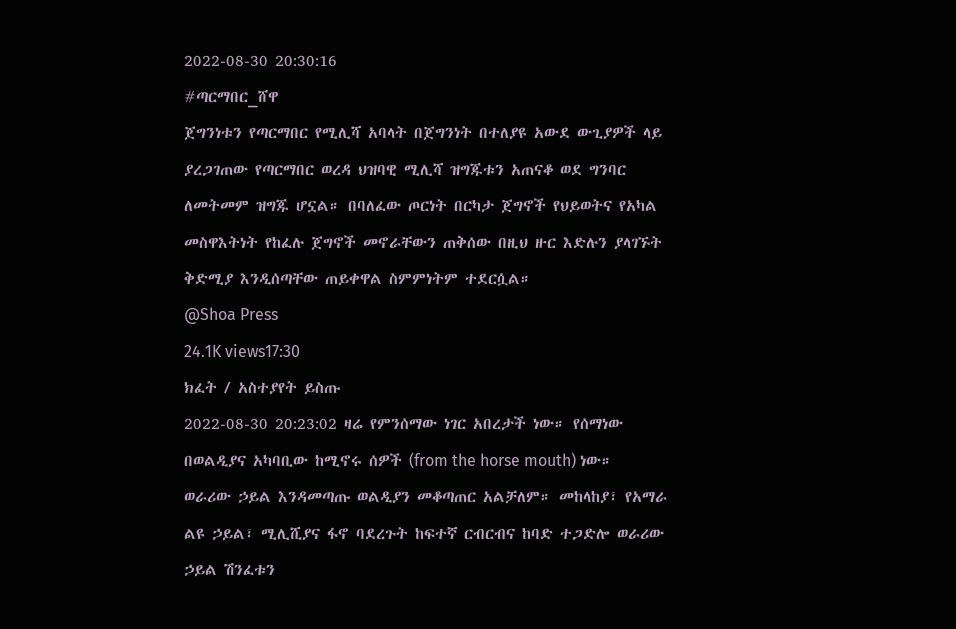2022-08-30 20:30:16
#ጣርማበር_ሸዋ
ጀግንነቱን የጣርማበር የሚሊሻ አባላት በጀግንነት በተለያዩ አውደ ውጊያዎች ላይ ያረጋገጠው የጣርማበር ወረዳ ህዝባዊ ሚሊሻ ዝግጁቱን አጠናቆ ወደ ግንባር ለመትመም ዝግጁ ሆኗል። በባለፈው ጦርነት በርካታ ጀግኖች የህይወትና የአካል መስዋእትነት የከፈሉ ጀግኖች መኖራቸውን ጠቅሰው በዚህ ዙር እድሉን ያላገኙት ቅድሚያ እንዲሰጣቸው ጠይቀዋል ስምምነትም ተደርሷል።
@Shoa Press
24.1K views17:30
ክፈት / አስተያየት ይስጡ
2022-08-30 20:23:02 ዛሬ የምንሰማው ነገር አበረታች ነው። የሰማነው በወልዲያና አካባቢው ከሚኖሩ ሰዎች (from the horse mouth) ነው። ወራሪው ኃይል እንዳመጣጡ ወልዲያን መቆጣጠር አልቻለም። መከላከያ፣ የአማራ ልዩ ኃይል፣ ሚሊሺያና ፋኖ ባደረጉት ከፍተኛ ርብርብና ከባድ ተጋድሎ ወራሪው ኃይል ሽንፈቱን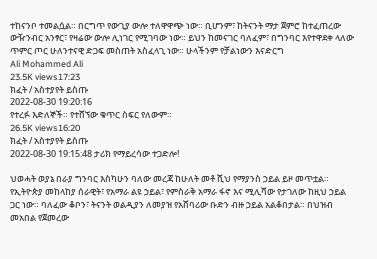ተከናንቦ ተመልሷል። በርግጥ የውጊያ ውሎ ተለዋዋጭ ነው። ቢሆንም፣ ከትናንት ማታ ጀምሮ ከተፈጠረው ውዥንብር አንፃር፣ የዛሬው ውሎ ሊነገር የሚገባው ነው። ይህን ከመናገር ባለፈም፣ በግንባር እየተዋደቀ ላለው ጥምር ጦር ሁለንተናዊ ድጋፍ መስጠት አስፈላጊ ነው። ሁላችንም የቻልነውን እናድርግ
Ali Mohammed Ali
23.5K views17:23
ክፈት / አስተያየት ይስጡ
2022-08-30 19:20:16
የተረፉ እድለኞች። የተሸኘው ቁጥር ስፍር የለውም።
26.5K views16:20
ክፈት / አስተያየት ይስጡ
2022-08-30 19:15:48 ታሪክ የማይረሳው ተጋድሎ!

ህወሓት ወያኔ በራያ ግንባር እስካሁን ባለው መረጃ ከሁለት መቶ ሺህ የማያንስ ኃይል ይዞ መጥቷል። የኢትዮጵያ መከላከያ ሰራዊት፣ የአማራ ልዩ ኃይል፣ የምስራቅ አማራ ፋኖ እና ሚሊሻው የታገለው ከዚህ ኃይል ጋር ነው። ባለፈው ቆቦን፣ ትናንት ወልዲያን ለመያዝ የአሸባሪው ቡድን ብዙ ኃይል አልቆበታል። በህዝብ መአበል የጀመረው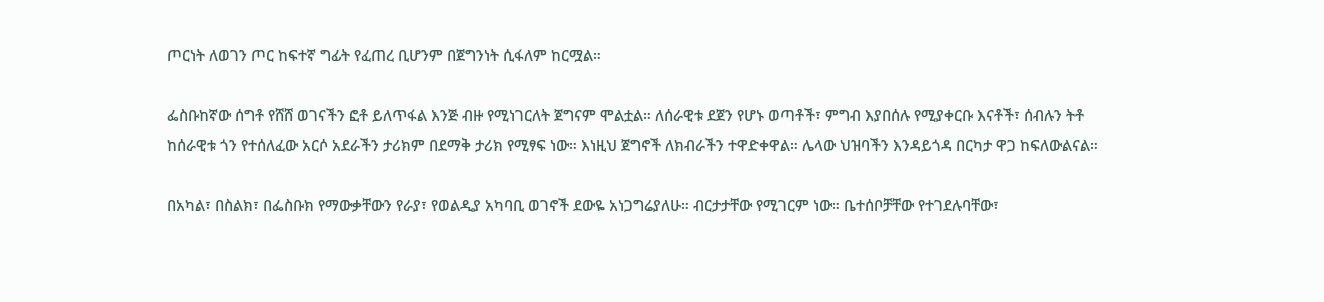ጦርነት ለወገን ጦር ከፍተኛ ግፊት የፈጠረ ቢሆንም በጀግንነት ሲፋለም ከርሟል።

ፌስቡከኛው ሰግቶ የሸሸ ወገናችን ፎቶ ይለጥፋል እንጅ ብዙ የሚነገርለት ጀግናም ሞልቷል። ለሰራዊቱ ደጀን የሆኑ ወጣቶች፣ ምግብ እያበሰሉ የሚያቀርቡ እናቶች፣ ሰብሉን ትቶ ከሰራዊቱ ጎን የተሰለፈው አርሶ አደራችን ታሪክም በደማቅ ታሪክ የሚፃፍ ነው። እነዚህ ጀግኖች ለክብራችን ተዋድቀዋል። ሌላው ህዝባችን እንዳይጎዳ በርካታ ዋጋ ከፍለውልናል።

በአካል፣ በስልክ፣ በፌስቡክ የማውቃቸውን የራያ፣ የወልዲያ አካባቢ ወገኖች ደውዬ አነጋግሬያለሁ። ብርታታቸው የሚገርም ነው። ቤተሰቦቻቸው የተገደሉባቸው፣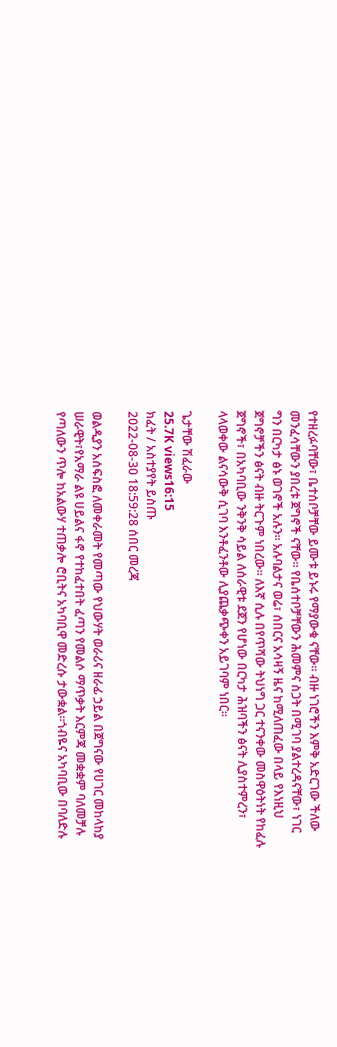የተዘረፉባቸው፣ ቤተሰቦቻቸው ይሙቱ ይኑሩ የማያውቁ ናቸው። ብዙ ነገሮችን እምቅ አድርገው ችለው መንፈሳቸውን ያበረቱ ጀግኖች ናቸው። የቤሰተቦቻቸውን ሕመምና ስጋት በሚገባ ያልተረዳናቸው፣ ነገር ግን በርካታ ፅኑ ወገኖች አሉን። አሉባልታና ወሬ፣ ሰበርና አሳዛኝ ዜና ከሚለጠፈው በላይ የእነዚህ ጀግኖቻችን ፅናት ብዙ ትርጉም ነበረው። ለእኛ ሲሉ በየጥሻው ትህነግ ጋር ተናንቀው መስዋዕትነት የከፈሉ ጀግኖች፣ በአካባቢው ንቅንቅ ሳይል ለሰራዊቱ ደጀን የሆነው በርካታ ሕዝባችን ፅናት ሊያስተምረን፣ ላላወቀው ልናሳውቅ ሲገባ እንቶፈንቶው ሊያጨቃጭቀን አይገባም ነበር።

ጌታቸው ሽፈራው
25.7K views16:15
ክፈት / አስተያየት ይስጡ
2022-08-30 18:59:28 ሰበር መረጃ

ወልዲያን አሰፍስፎ ለመቀራመት የመጣው የህውሃት ወራሪና ዘራፊ ኃይል በጀግናው የሀገር መከላከያ ሠራዊት፣የአማራ ልዩ ሀይልና ፋኖ የተከፈተበት ፈጣን የመልሶ ማጥቃት እርምጃ መቋቋም ባለመቻሉ የጣለውን ጥሎ ከአልውሃ ተጠቃሎ ሮቢትና አካባቢዋ መድረሱ ታውቋል።ጎብዬና አካባቢው በባለድሉ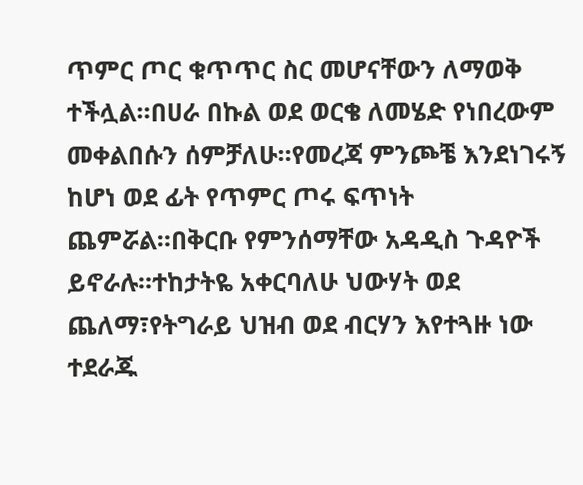ጥምር ጦር ቁጥጥር ስር መሆናቸውን ለማወቅ ተችሏል።በሀራ በኩል ወደ ወርቄ ለመሄድ የነበረውም መቀልበሱን ሰምቻለሁ።የመረጃ ምንጮቼ እንደነገሩኝ ከሆነ ወደ ፊት የጥምር ጦሩ ፍጥነት ጨምሯል።በቅርቡ የምንሰማቸው አዳዲስ ጉዳዮች ይኖራሉ።ተከታትዬ አቀርባለሁ ህውሃት ወደ ጨለማ፣የትግራይ ህዝብ ወደ ብርሃን እየተጓዙ ነው ተደራጁ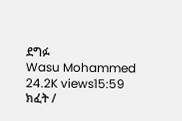ደግፉ
Wasu Mohammed
24.2K views15:59
ክፈት /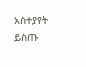አስተያየት ይስጡ